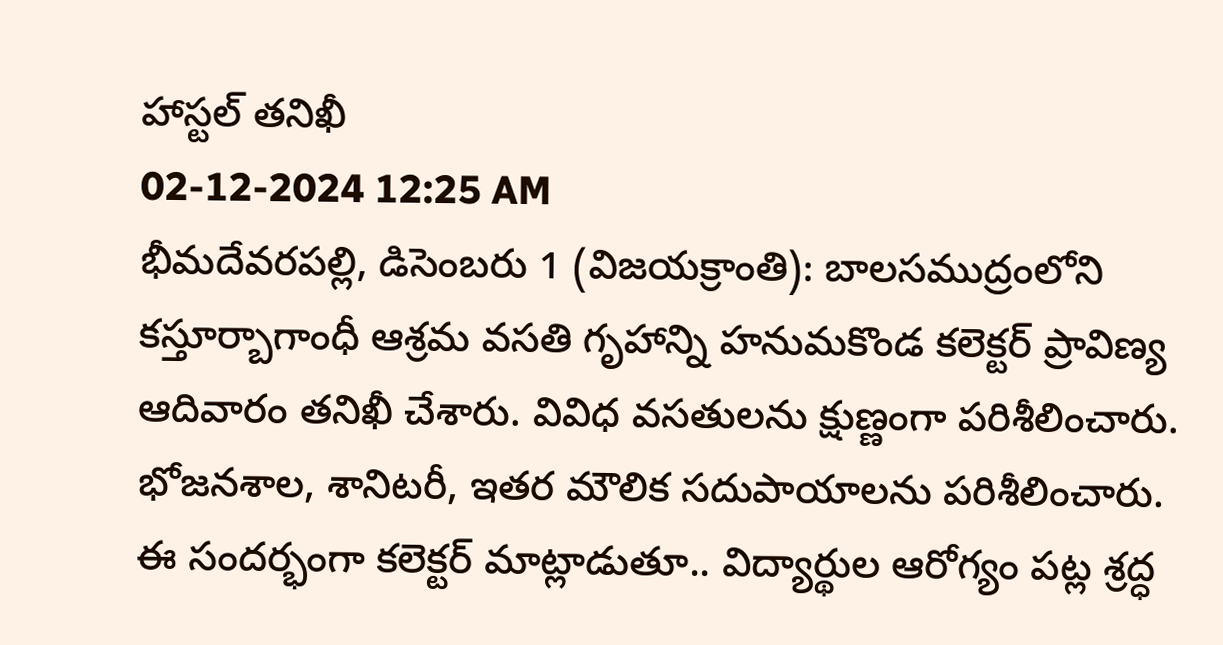హాస్టల్ తనిఖీ
02-12-2024 12:25 AM
భీమదేవరపల్లి, డిసెంబరు 1 (విజయక్రాంతి): బాలసముద్రంలోని కస్తూర్బాగాంధీ ఆశ్రమ వసతి గృహాన్ని హనుమకొండ కలెక్టర్ ప్రావిణ్య ఆదివారం తనిఖీ చేశారు. వివిధ వసతులను క్షుణ్ణంగా పరిశీలించారు. భోజనశాల, శానిటరీ, ఇతర మౌలిక సదుపాయాలను పరిశీలించారు. ఈ సందర్భంగా కలెక్టర్ మాట్లాడుతూ.. విద్యార్థుల ఆరోగ్యం పట్ల శ్రద్ధ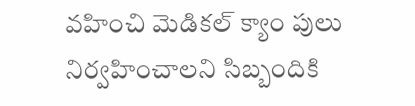వహించి మెడికల్ క్యాం పులు నిర్వహించాలని సిబ్బందికి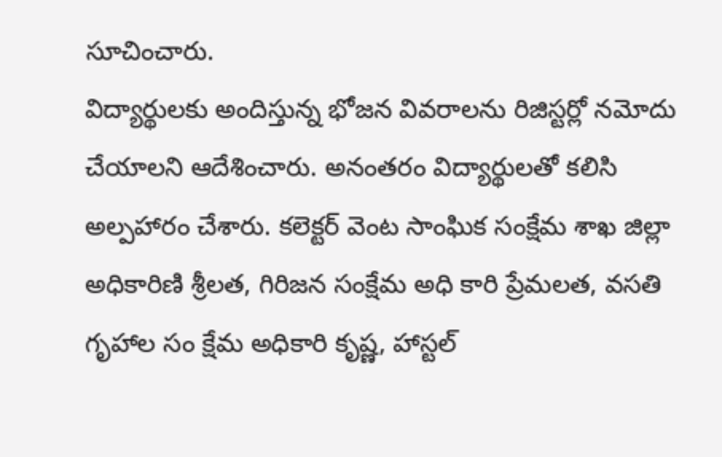సూచించారు.
విద్యార్థులకు అందిస్తున్న భోజన వివరాలను రిజిస్టర్లో నమోదు చేయాలని ఆదేశించారు. అనంతరం విద్యార్థులతో కలిసి అల్పహారం చేశారు. కలెక్టర్ వెంట సాంఘిక సంక్షేమ శాఖ జిల్లా అధికారిణి శ్రీలత, గిరిజన సంక్షేమ అధి కారి ప్రేమలత, వసతి గృహాల సం క్షేమ అధికారి కృష్ణ, హాస్టల్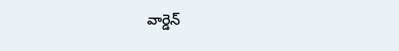వార్డెన్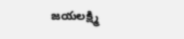జయలక్ష్మి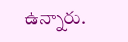ఉన్నారు.